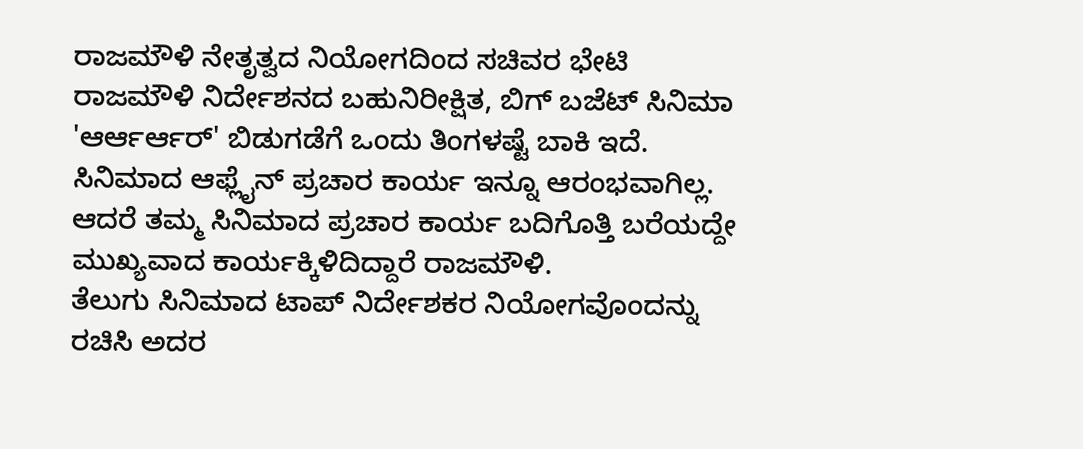ರಾಜಮೌಳಿ ನೇತೃತ್ವದ ನಿಯೋಗದಿಂದ ಸಚಿವರ ಭೇಟಿ
ರಾಜಮೌಳಿ ನಿರ್ದೇಶನದ ಬಹುನಿರೀಕ್ಷಿತ, ಬಿಗ್ ಬಜೆಟ್ ಸಿನಿಮಾ 'ಆರ್ಆರ್ಆರ್' ಬಿಡುಗಡೆಗೆ ಒಂದು ತಿಂಗಳಷ್ಟೆ ಬಾಕಿ ಇದೆ. ಸಿನಿಮಾದ ಆಫ್ಲೈನ್ ಪ್ರಚಾರ ಕಾರ್ಯ ಇನ್ನೂ ಆರಂಭವಾಗಿಲ್ಲ. ಆದರೆ ತಮ್ಮ ಸಿನಿಮಾದ ಪ್ರಚಾರ ಕಾರ್ಯ ಬದಿಗೊತ್ತಿ ಬರೆಯದ್ದೇ ಮುಖ್ಯವಾದ ಕಾರ್ಯಕ್ಕಿಳಿದಿದ್ದಾರೆ ರಾಜಮೌಳಿ.
ತೆಲುಗು ಸಿನಿಮಾದ ಟಾಪ್ ನಿರ್ದೇಶಕರ ನಿಯೋಗವೊಂದನ್ನು ರಚಿಸಿ ಅದರ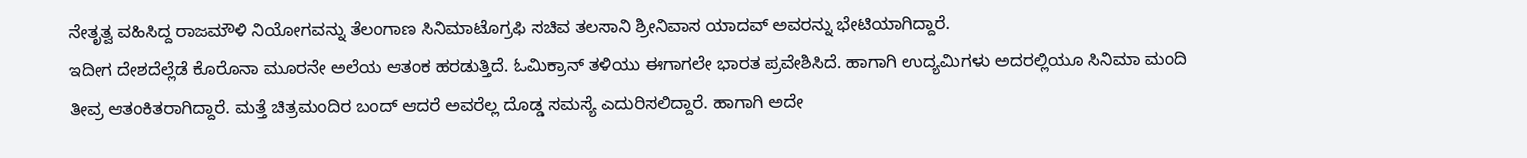ನೇತೃತ್ವ ವಹಿಸಿದ್ದ ರಾಜಮೌಳಿ ನಿಯೋಗವನ್ನು ತೆಲಂಗಾಣ ಸಿನಿಮಾಟೊಗ್ರಫಿ ಸಚಿವ ತಲಸಾನಿ ಶ್ರೀನಿವಾಸ ಯಾದವ್ ಅವರನ್ನು ಭೇಟಿಯಾಗಿದ್ದಾರೆ.
ಇದೀಗ ದೇಶದೆಲ್ಲೆಡೆ ಕೊರೊನಾ ಮೂರನೇ ಅಲೆಯ ಆತಂಕ ಹರಡುತ್ತಿದೆ. ಓಮಿಕ್ರಾನ್ ತಳಿಯು ಈಗಾಗಲೇ ಭಾರತ ಪ್ರವೇಶಿಸಿದೆ. ಹಾಗಾಗಿ ಉದ್ಯಮಿಗಳು ಅದರಲ್ಲಿಯೂ ಸಿನಿಮಾ ಮಂದಿ ತೀವ್ರ ಆತಂಕಿತರಾಗಿದ್ದಾರೆ. ಮತ್ತೆ ಚಿತ್ರಮಂದಿರ ಬಂದ್ ಆದರೆ ಅವರೆಲ್ಲ ದೊಡ್ಡ ಸಮಸ್ಯೆ ಎದುರಿಸಲಿದ್ದಾರೆ. ಹಾಗಾಗಿ ಅದೇ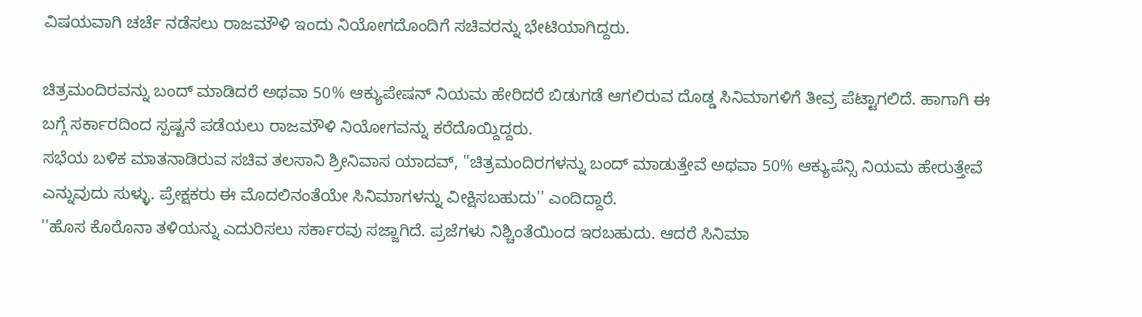ವಿಷಯವಾಗಿ ಚರ್ಚೆ ನಡೆಸಲು ರಾಜಮೌಳಿ ಇಂದು ನಿಯೋಗದೊಂದಿಗೆ ಸಚಿವರನ್ನು ಭೇಟಿಯಾಗಿದ್ದರು.

ಚಿತ್ರಮಂದಿರವನ್ನು ಬಂದ್ ಮಾಡಿದರೆ ಅಥವಾ 50% ಆಕ್ಯುಪೇಷನ್ ನಿಯಮ ಹೇರಿದರೆ ಬಿಡುಗಡೆ ಆಗಲಿರುವ ದೊಡ್ಡ ಸಿನಿಮಾಗಳಿಗೆ ತೀವ್ರ ಪೆಟ್ಟಾಗಲಿದೆ. ಹಾಗಾಗಿ ಈ ಬಗ್ಗೆ ಸರ್ಕಾರದಿಂದ ಸ್ಪಷ್ಟನೆ ಪಡೆಯಲು ರಾಜಮೌಳಿ ನಿಯೋಗವನ್ನು ಕರೆದೊಯ್ದಿದ್ದರು.
ಸಭೆಯ ಬಳಿಕ ಮಾತನಾಡಿರುವ ಸಚಿವ ತಲಸಾನಿ ಶ್ರೀನಿವಾಸ ಯಾದವ್, ''ಚಿತ್ರಮಂದಿರಗಳನ್ನು ಬಂದ್ ಮಾಡುತ್ತೇವೆ ಅಥವಾ 50% ಆಕ್ಯುಪೆನ್ಸಿ ನಿಯಮ ಹೇರುತ್ತೇವೆ ಎನ್ನುವುದು ಸುಳ್ಳು. ಪ್ರೇಕ್ಷಕರು ಈ ಮೊದಲಿನಂತೆಯೇ ಸಿನಿಮಾಗಳನ್ನು ವೀಕ್ಷಿಸಬಹುದು'' ಎಂದಿದ್ದಾರೆ.
''ಹೊಸ ಕೊರೊನಾ ತಳಿಯನ್ನು ಎದುರಿಸಲು ಸರ್ಕಾರವು ಸಜ್ಜಾಗಿದೆ. ಪ್ರಜೆಗಳು ನಿಶ್ಚಿಂತೆಯಿಂದ ಇರಬಹುದು. ಆದರೆ ಸಿನಿಮಾ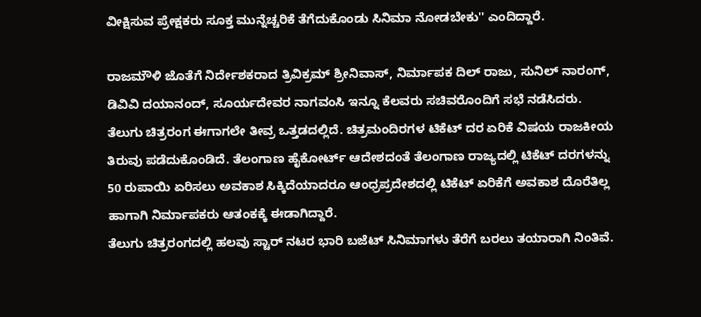ವೀಕ್ಷಿಸುವ ಪ್ರೇಕ್ಷಕರು ಸೂಕ್ತ ಮುನ್ನೆಚ್ಚರಿಕೆ ತೆಗೆದುಕೊಂಡು ಸಿನಿಮಾ ನೋಡಬೇಕು'' ಎಂದಿದ್ದಾರೆ.

ರಾಜಮೌಳಿ ಜೊತೆಗೆ ನಿರ್ದೇಶಕರಾದ ತ್ರಿವಿಕ್ರಮ್ ಶ್ರೀನಿವಾಸ್, ನಿರ್ಮಾಪಕ ದಿಲ್ ರಾಜು, ಸುನಿಲ್ ನಾರಂಗ್, ಡಿವಿವಿ ದಯಾನಂದ್, ಸೂರ್ಯದೇವರ ನಾಗವಂಸಿ ಇನ್ನೂ ಕೆಲವರು ಸಚಿವರೊಂದಿಗೆ ಸಭೆ ನಡೆಸಿದರು.
ತೆಲುಗು ಚಿತ್ರರಂಗ ಈಗಾಗಲೇ ತೀವ್ರ ಒತ್ತಡದಲ್ಲಿದೆ. ಚಿತ್ರಮಂದಿರಗಳ ಟಿಕೆಟ್ ದರ ಏರಿಕೆ ವಿಷಯ ರಾಜಕೀಯ ತಿರುವು ಪಡೆದುಕೊಂಡಿದೆ. ತೆಲಂಗಾಣ ಹೈಕೋರ್ಟ್ ಆದೇಶದಂತೆ ತೆಲಂಗಾಣ ರಾಜ್ಯದಲ್ಲಿ ಟಿಕೆಟ್ ದರಗಳನ್ನು 50 ರುಪಾಯಿ ಏರಿಸಲು ಅವಕಾಶ ಸಿಕ್ಕಿದೆಯಾದರೂ ಆಂಧ್ರಪ್ರದೇಶದಲ್ಲಿ ಟಿಕೆಟ್ ಏರಿಕೆಗೆ ಅವಕಾಶ ದೊರೆತಿಲ್ಲ ಹಾಗಾಗಿ ನಿರ್ಮಾಪಕರು ಆತಂಕಕ್ಕೆ ಈಡಾಗಿದ್ದಾರೆ.
ತೆಲುಗು ಚಿತ್ರರಂಗದಲ್ಲಿ ಹಲವು ಸ್ಟಾರ್ ನಟರ ಭಾರಿ ಬಜೆಟ್ ಸಿನಿಮಾಗಳು ತೆರೆಗೆ ಬರಲು ತಯಾರಾಗಿ ನಿಂತಿವೆ.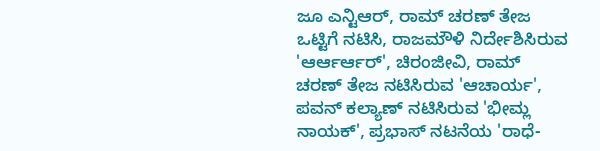ಜೂ ಎನ್ಟಿಆರ್, ರಾಮ್ ಚರಣ್ ತೇಜ ಒಟ್ಟಿಗೆ ನಟಿಸಿ, ರಾಜಮೌಳಿ ನಿರ್ದೇಶಿಸಿರುವ 'ಆರ್ಆರ್ಆರ್', ಚಿರಂಜೀವಿ, ರಾಮ್ ಚರಣ್ ತೇಜ ನಟಿಸಿರುವ 'ಆಚಾರ್ಯ', ಪವನ್ ಕಲ್ಯಾಣ್ ನಟಿಸಿರುವ 'ಭೀಮ್ಲ ನಾಯಕ್', ಪ್ರಭಾಸ್ ನಟನೆಯ 'ರಾಧೆ-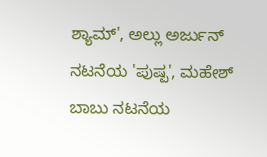ಶ್ಯಾಮ್', ಅಲ್ಲು ಅರ್ಜುನ್ ನಟನೆಯ 'ಪುಷ್ಪ', ಮಹೇಶ್ ಬಾಬು ನಟನೆಯ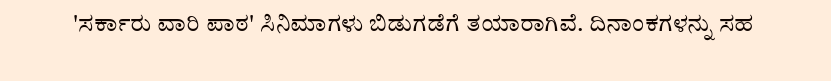'ಸರ್ಕಾರು ವಾರಿ ಪಾಠ' ಸಿನಿಮಾಗಳು ಬಿಡುಗಡೆಗೆ ತಯಾರಾಗಿವೆ. ದಿನಾಂಕಗಳನ್ನು ಸಹ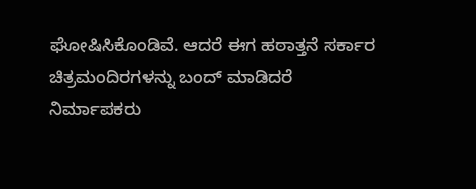ಘೋಷಿಸಿಕೊಂಡಿವೆ. ಆದರೆ ಈಗ ಹಠಾತ್ತನೆ ಸರ್ಕಾರ ಚಿತ್ರಮಂದಿರಗಳನ್ನು ಬಂದ್ ಮಾಡಿದರೆ ನಿರ್ಮಾಪಕರು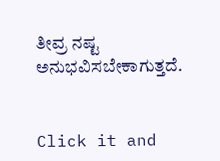ತೀವ್ರ ನಷ್ಟ ಅನುಭವಿಸಬೇಕಾಗುತ್ತದೆ.


Click it and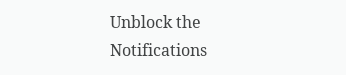Unblock the Notifications